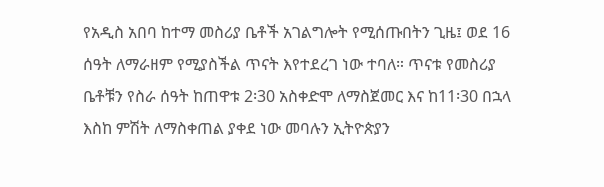የአዲስ አበባ ከተማ መስሪያ ቤቶች አገልግሎት የሚሰጡበትን ጊዜ፤ ወደ 16 ሰዓት ለማራዘም የሚያስችል ጥናት እየተደረገ ነው ተባለ። ጥናቱ የመስሪያ ቤቶቹን የስራ ሰዓት ከጠዋቱ 2፡30 አስቀድሞ ለማስጀመር እና ከ11፡30 በኋላ እስከ ምሽት ለማስቀጠል ያቀደ ነው መባሉን ኢትዮጵያን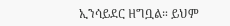ኢንሳይደር ዘግቧል። ይህም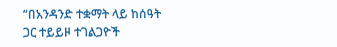“በአንዳንድ ተቋማት ላይ ከሰዓት ጋር ተይይዞ ተገልጋዮች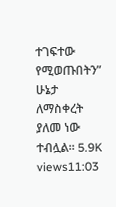ተገፍተው የሚወጡበትን” ሁኔታ ለማስቀረት ያለመ ነው ተብሏል። 5.9K views11:03